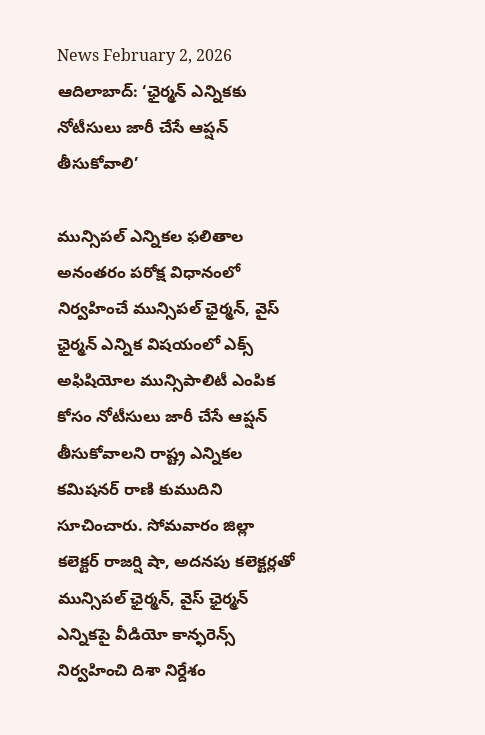News February 2, 2026
ఆదిలాబాద్: ‘ఛైర్మన్ ఎన్నికకు నోటీసులు జారీ చేసే ఆప్షన్ తీసుకోవాలి’

మున్సిపల్ ఎన్నికల ఫలితాల అనంతరం పరోక్ష విధానంలో నిర్వహించే మున్సిపల్ ఛైర్మన్, వైస్ ఛైర్మన్ ఎన్నిక విషయంలో ఎక్స్ అఫిషియోల మున్సిపాలిటీ ఎంపిక కోసం నోటీసులు జారీ చేసే ఆప్షన్ తీసుకోవాలని రాష్ట్ర ఎన్నికల కమిషనర్ రాణి కుముదిని సూచించారు. సోమవారం జిల్లా కలెక్టర్ రాజర్షి షా, అదనపు కలెక్టర్లతో మున్సిపల్ ఛైర్మన్, వైస్ ఛైర్మన్ ఎన్నికపై వీడియో కాన్ఫరెన్స్ నిర్వహించి దిశా నిర్దేశం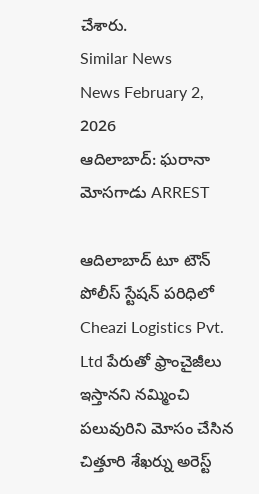చేశారు.
Similar News
News February 2, 2026
ఆదిలాబాద్: ఘరానా మోసగాడు ARREST

ఆదిలాబాద్ టూ టౌన్ పోలీస్ స్టేషన్ పరిధిలో Cheazi Logistics Pvt. Ltd పేరుతో ఫ్రాంచైజీలు ఇస్తానని నమ్మించి పలువురిని మోసం చేసిన చిత్తూరి శేఖర్ను అరెస్ట్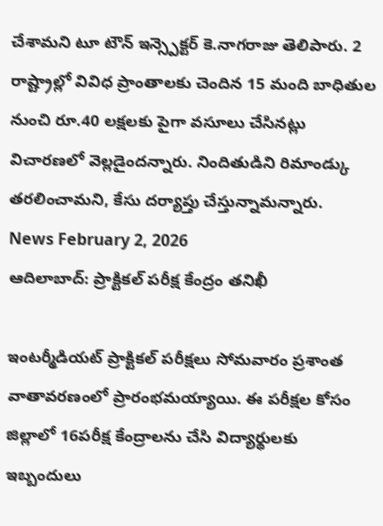చేశామని టూ టౌన్ ఇన్స్పెక్టర్ కె.నాగరాజు తెలిపారు. 2 రాష్ట్రాల్లో వివిధ ప్రాంతాలకు చెందిన 15 మంది బాధితుల నుంచి రూ.40 లక్షలకు పైగా వసూలు చేసినట్లు విచారణలో వెల్లడైందన్నారు. నిందితుడిని రిమాండ్కు తరలించామని, కేసు దర్యాప్తు చేస్తున్నామన్నారు.
News February 2, 2026
ఆదిలాబాద్: ప్రాక్టికల్ పరీక్ష కేంద్రం తనిఖీ

ఇంటర్మీడియట్ ప్రాక్టికల్ పరీక్షలు సోమవారం ప్రశాంత వాతావరణంలో ప్రారంభమయ్యాయి. ఈ పరీక్షల కోసం జిల్లాలో 16పరీక్ష కేంద్రాలను చేసి విద్యార్థులకు ఇబ్బందులు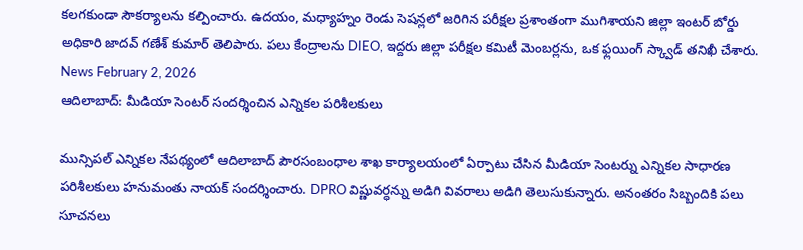కలగకుండా సౌకర్యాలను కల్పించారు. ఉదయం, మధ్యాహ్నం రెండు సెషన్లలో జరిగిన పరీక్షల ప్రశాంతంగా ముగిశాయని జిల్లా ఇంటర్ బోర్డు అధికారి జాదవ్ గణేశ్ కుమార్ తెలిపారు. పలు కేంద్రాలను DIEO, ఇద్దరు జిల్లా పరీక్షల కమిటీ మెంబర్లను, ఒక ఫ్లయింగ్ స్క్వాడ్ తనిఖీ చేశారు.
News February 2, 2026
ఆదిలాబాద్: మీడియా సెంటర్ సందర్శించిన ఎన్నికల పరిశీలకులు

మున్సిపల్ ఎన్నికల నేపథ్యంలో ఆదిలాబాద్ పౌరసంబంధాల శాఖ కార్యాలయంలో ఏర్పాటు చేసిన మీడియా సెంటర్ను ఎన్నికల సాధారణ పరిశీలకులు హనుమంతు నాయక్ సందర్శించారు. DPRO విష్ణువర్ధన్ను అడిగి వివరాలు అడిగి తెలుసుకున్నారు. అనంతరం సిబ్బందికి పలు సూచనలు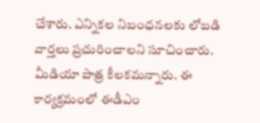చేశారు. ఎన్నికల నిబంధనలకు లోబడి వార్తలు ప్రచురించాలని సూచించారు. మీడియా పాత్ర కీలకమన్నారు. ఈ కార్యక్రమంలో ఈడీఎం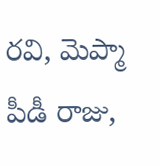రవి, మెప్మా పీడీ రాజు,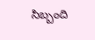సిబ్బంది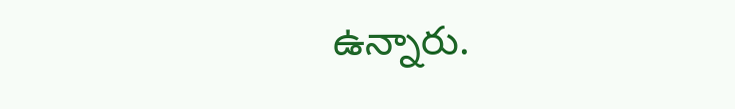ఉన్నారు.